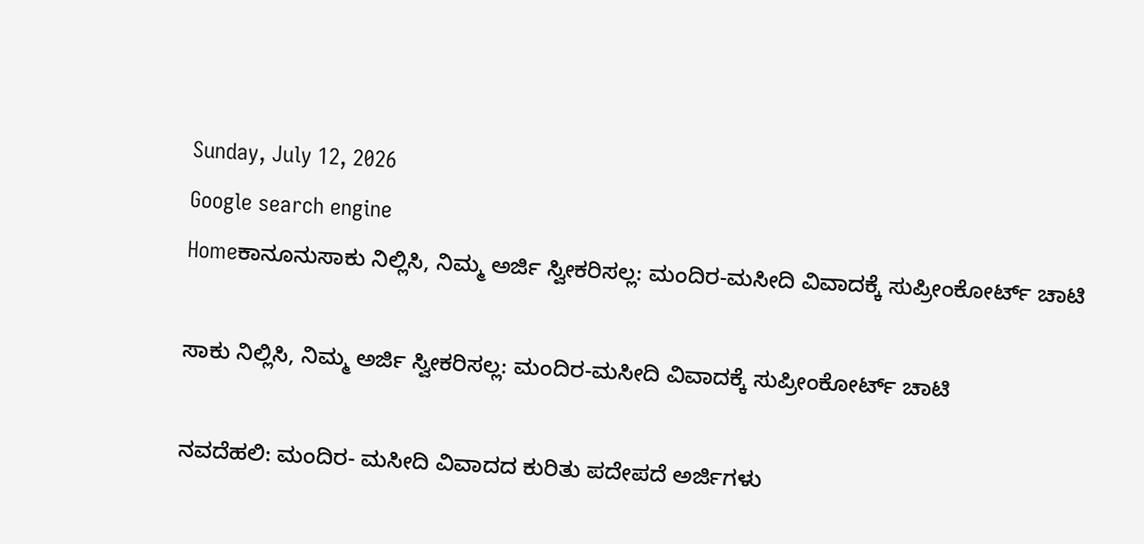Sunday, July 12, 2026
Google search engine
Homeಕಾನೂನುಸಾಕು ನಿಲ್ಲಿಸಿ, ನಿಮ್ಮ ಅರ್ಜಿ ಸ್ವೀಕರಿಸಲ್ಲ: ಮಂದಿರ-ಮಸೀದಿ ವಿವಾದಕ್ಕೆ ಸುಪ್ರೀಂಕೋರ್ಟ್‌ ಚಾಟಿ

ಸಾಕು ನಿಲ್ಲಿಸಿ, ನಿಮ್ಮ ಅರ್ಜಿ ಸ್ವೀಕರಿಸಲ್ಲ: ಮಂದಿರ-ಮಸೀದಿ ವಿವಾದಕ್ಕೆ ಸುಪ್ರೀಂಕೋರ್ಟ್‌ ಚಾಟಿ

ನವದೆಹಲಿ: ಮಂದಿರ- ಮಸೀದಿ ವಿವಾದದ ಕುರಿತು ಪದೇಪದೆ ಅರ್ಜಿಗಳು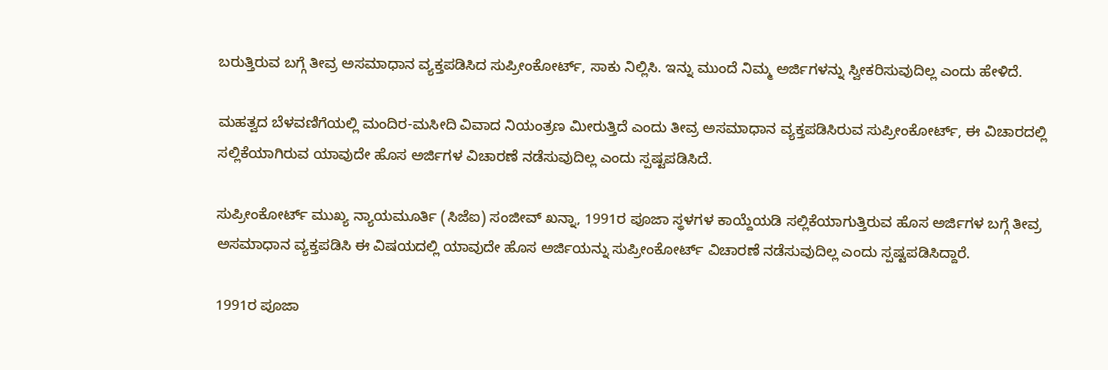ಬರುತ್ತಿರುವ ಬಗ್ಗೆ ತೀವ್ರ ಅಸಮಾಧಾನ ವ್ಯಕ್ತಪಡಿಸಿದ ಸುಪ್ರೀಂಕೋರ್ಟ್, ಸಾಕು ನಿಲ್ಲಿಸಿ. ಇನ್ನು ಮುಂದೆ ನಿಮ್ಮ ಅರ್ಜಿಗಳನ್ನು ಸ್ವೀಕರಿಸುವುದಿಲ್ಲ ಎಂದು ಹೇಳಿದೆ.

ಮಹತ್ವದ ಬೆಳವಣಿಗೆಯಲ್ಲಿ ಮಂದಿರ-ಮಸೀದಿ ವಿವಾದ ನಿಯಂತ್ರಣ ಮೀರುತ್ತಿದೆ ಎಂದು ತೀವ್ರ ಅಸಮಾಧಾನ ವ್ಯಕ್ತಪಡಿಸಿರುವ ಸುಪ್ರೀಂಕೋರ್ಟ್‌, ಈ ವಿಚಾರದಲ್ಲಿ ಸಲ್ಲಿಕೆಯಾಗಿರುವ ಯಾವುದೇ ಹೊಸ ಅರ್ಜಿಗಳ ವಿಚಾರಣೆ ನಡೆಸುವುದಿಲ್ಲ ಎಂದು ಸ್ಪಷ್ಟಪಡಿಸಿದೆ.

ಸುಪ್ರೀಂಕೋರ್ಟ್‌ ಮುಖ್ಯ ನ್ಯಾಯಮೂರ್ತಿ (ಸಿಜೆಐ) ಸಂಜೀವ್‌ ಖನ್ನಾ, 1991ರ ಪೂಜಾ ಸ್ಥಳಗಳ ಕಾಯ್ದೆಯಡಿ ಸಲ್ಲಿಕೆಯಾಗುತ್ತಿರುವ ಹೊಸ ಅರ್ಜಿಗಳ ಬಗ್ಗೆ ತೀವ್ರ ಅಸಮಾಧಾನ ವ್ಯಕ್ತಪಡಿಸಿ ಈ ವಿಷಯದಲ್ಲಿ ಯಾವುದೇ ಹೊಸ ಅರ್ಜಿಯನ್ನು ಸುಪ್ರೀಂಕೋರ್ಟ್ ವಿಚಾರಣೆ ನಡೆಸುವುದಿಲ್ಲ ಎಂದು ಸ್ಪಷ್ಟಪಡಿಸಿದ್ದಾರೆ.

1991ರ ಪೂಜಾ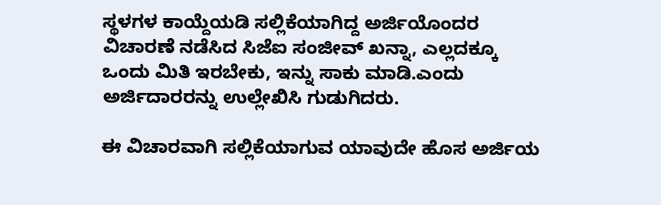ಸ್ಥಳಗಳ ಕಾಯ್ದೆಯಡಿ ಸಲ್ಲಿಕೆಯಾಗಿದ್ದ ಅರ್ಜಿಯೊಂದರ ವಿಚಾರಣೆ ನಡೆಸಿದ ಸಿಜೆಐ ಸಂಜೀವ್‌ ಖನ್ನಾ, ಎಲ್ಲದಕ್ಕೂ ಒಂದು ಮಿತಿ ಇರಬೇಕು, ಇನ್ನು ಸಾಕು ಮಾಡಿ.ಎಂದು ಅರ್ಜಿದಾರರನ್ನು ಉಲ್ಲೇಖಿಸಿ ಗುಡುಗಿದರು.

ಈ ವಿಚಾರವಾಗಿ ಸಲ್ಲಿಕೆಯಾಗುವ ಯಾವುದೇ ಹೊಸ ಅರ್ಜಿಯ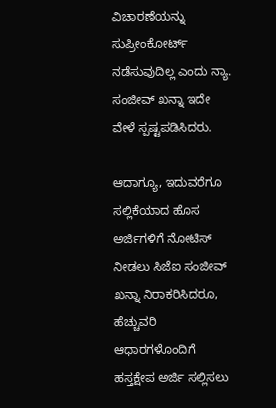ವಿಚಾರಣೆಯನ್ನು ಸುಪ್ರೀಂಕೋರ್ಟ್ ನಡೆಸುವುದಿಲ್ಲ ಎಂದು ನ್ಯಾ. ಸಂಜೀವ್‌ ಖನ್ನಾ ಇದೇ ವೇಳೆ ಸ್ಪಷ್ಟಪಡಿಸಿದರು.

ಆದಾಗ್ಯೂ, ಇದುವರೆಗೂ ಸಲ್ಲಿಕೆಯಾದ ಹೊಸ ಅರ್ಜಿಗಳಿಗೆ ನೋಟಿಸ್ ನೀಡಲು ಸಿಜೆಐ ಸಂಜೀವ್‌ ಖನ್ನಾ ನಿರಾಕರಿಸಿದರೂ, ಹೆಚ್ಚುವರಿ ಆಧಾರಗಳೊಂದಿಗೆ ಹಸ್ತಕ್ಷೇಪ ಅರ್ಜಿ ಸಲ್ಲಿಸಲು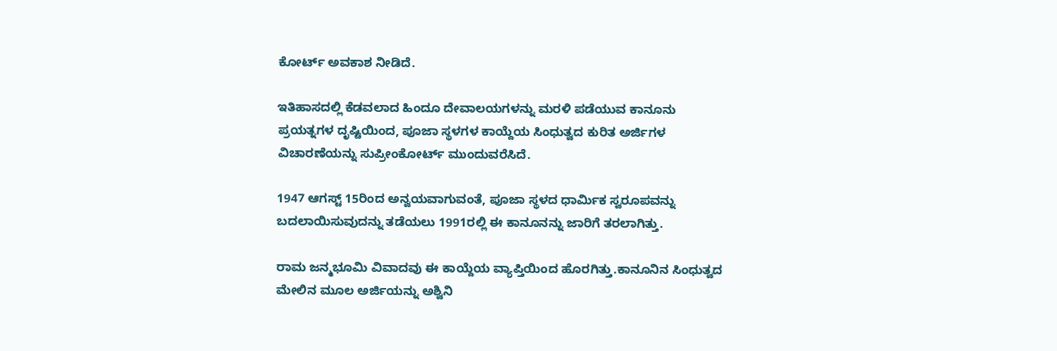ಕೋರ್ಟ್ ಅವಕಾಶ ನೀಡಿದೆ.

ಇತಿಹಾಸದಲ್ಲಿ ಕೆಡವಲಾದ ಹಿಂದೂ ದೇವಾಲಯಗಳನ್ನು ಮರಳಿ ಪಡೆಯುವ ಕಾನೂನು ಪ್ರಯತ್ನಗಳ ದೃಷ್ಟಿಯಿಂದ, ಪೂಜಾ ಸ್ಥಳಗಳ ಕಾಯ್ದೆಯ ಸಿಂಧುತ್ವದ ಕುರಿತ ಅರ್ಜಿಗಳ ವಿಚಾರಣೆಯನ್ನು ಸುಪ್ರೀಂಕೋರ್ಟ್‌ ಮುಂದುವರೆಸಿದೆ.

1947 ಆಗಸ್ಟ್ 15ರಿಂದ ಅನ್ವಯವಾಗುವಂತೆ, ಪೂಜಾ ಸ್ಥಳದ ಧಾರ್ಮಿಕ ಸ್ವರೂಪವನ್ನು ಬದಲಾಯಿಸುವುದನ್ನು ತಡೆಯಲು 1991ರಲ್ಲಿ ಈ ಕಾನೂನನ್ನು ಜಾರಿಗೆ ತರಲಾಗಿತ್ತು.

ರಾಮ ಜನ್ಮಭೂಮಿ ವಿವಾದವು ಈ ಕಾಯ್ದೆಯ ವ್ಯಾಪ್ತಿಯಿಂದ ಹೊರಗಿತ್ತು.ಕಾನೂನಿನ ಸಿಂಧುತ್ವದ ಮೇಲಿನ ಮೂಲ ಅರ್ಜಿಯನ್ನು ಅಶ್ವಿನಿ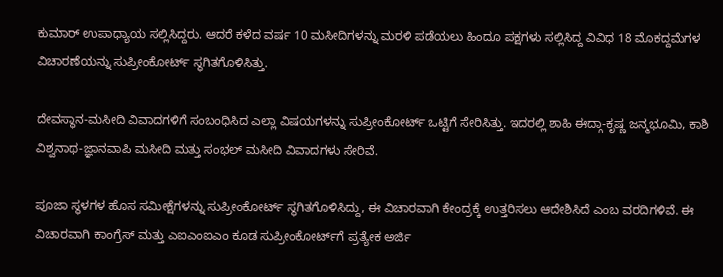ಕುಮಾರ್ ಉಪಾಧ್ಯಾಯ ಸಲ್ಲಿಸಿದ್ದರು. ಆದರೆ ಕಳೆದ ವರ್ಷ 10 ಮಸೀದಿಗಳನ್ನು ಮರಳಿ ಪಡೆಯಲು ಹಿಂದೂ ಪಕ್ಷಗಳು ಸಲ್ಲಿಸಿದ್ದ ವಿವಿಧ 18 ಮೊಕದ್ದಮೆಗಳ ವಿಚಾರಣೆಯನ್ನು ಸುಪ್ರೀಂಕೋರ್ಟ್ ಸ್ಥಗಿತಗೊಳಿಸಿತ್ತು.

ದೇವಸ್ಥಾನ-ಮಸೀದಿ ವಿವಾದಗಳಿಗೆ ಸಂಬಂಧಿಸಿದ ಎಲ್ಲಾ ವಿಷಯಗಳನ್ನು ಸುಪ್ರೀಂಕೋರ್ಟ್ ಒಟ್ಟಿಗೆ ಸೇರಿಸಿತ್ತು. ಇದರಲ್ಲಿ ಶಾಹಿ ಈದ್ಗಾ-ಕೃಷ್ಣ ಜನ್ಮಭೂಮಿ, ಕಾಶಿ ವಿಶ್ವನಾಥ-ಜ್ಞಾನವಾಪಿ ಮಸೀದಿ ಮತ್ತು ಸಂಭಲ್ ಮಸೀದಿ ವಿವಾದಗಳು ಸೇರಿವೆ.

ಪೂಜಾ ಸ್ಥಳಗಳ ಹೊಸ ಸಮೀಕ್ಷೆಗಳನ್ನು ಸುಪ್ರೀಂಕೋರ್ಟ್ ಸ್ಥಗಿತಗೊಳಿಸಿದ್ದು, ಈ ವಿಚಾರವಾಗಿ ಕೇಂದ್ರಕ್ಕೆ ಉತ್ತರಿಸಲು ಆದೇಶಿಸಿದೆ ಎಂಬ ವರದಿಗಳಿವೆ. ಈ ವಿಚಾರವಾಗಿ ಕಾಂಗ್ರೆಸ್ ಮತ್ತು ಎಐಎಂಐಎಂ ಕೂಡ ಸುಪ್ರೀಂಕೋರ್ಟ್‌ಗೆ ಪ್ರತ್ಯೇಕ ಅರ್ಜಿ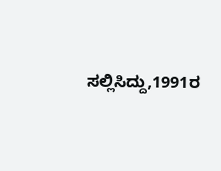ಸಲ್ಲಿಸಿದ್ದು,1991ರ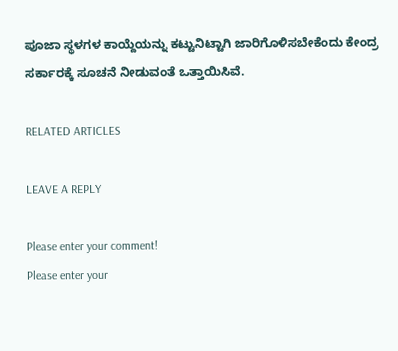ಪೂಜಾ ಸ್ಥಳಗಳ ಕಾಯ್ದೆಯನ್ನು ಕಟ್ಟುನಿಟ್ಟಾಗಿ ಜಾರಿಗೊಳಿಸಬೇಕೆಂದು ಕೇಂದ್ರ ಸರ್ಕಾರಕ್ಕೆ ಸೂಚನೆ ನೀಡುವಂತೆ ಒತ್ತಾಯಿಸಿವೆ.

RELATED ARTICLES

LEAVE A REPLY

Please enter your comment!
Please enter your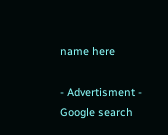name here

- Advertisment -
Google search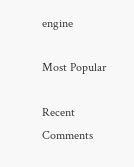engine

Most Popular

Recent Comments